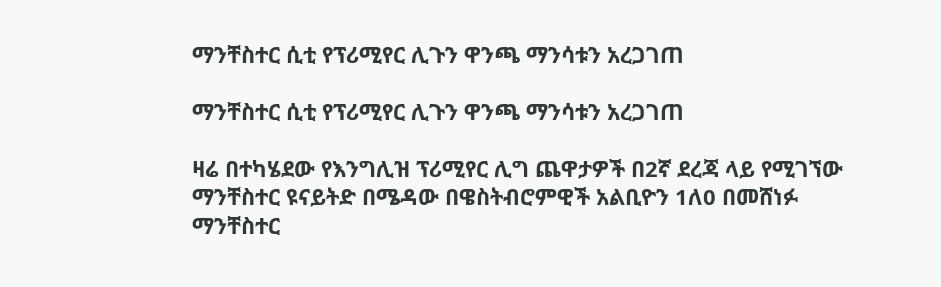ማንቸስተር ሲቲ የፕሪሚየር ሊጉን ዋንጫ ማንሳቱን አረጋገጠ

ማንቸስተር ሲቲ የፕሪሚየር ሊጉን ዋንጫ ማንሳቱን አረጋገጠ

ዛሬ በተካሄደው የእንግሊዝ ፕሪሚየር ሊግ ጨዋታዎች በ2ኛ ደረጃ ላይ የሚገኘው ማንቸስተር ዩናይትድ በሜዳው በዌስትብሮምዊች አልቢዮን 1ለ0 በመሸነፉ ማንቸስተር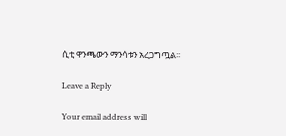ሲቲ ዋንጫውን ማንሳቱን አረጋግጧል፡፡

Leave a Reply

Your email address will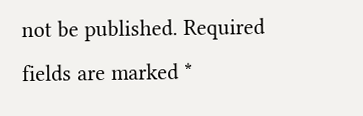not be published. Required fields are marked *